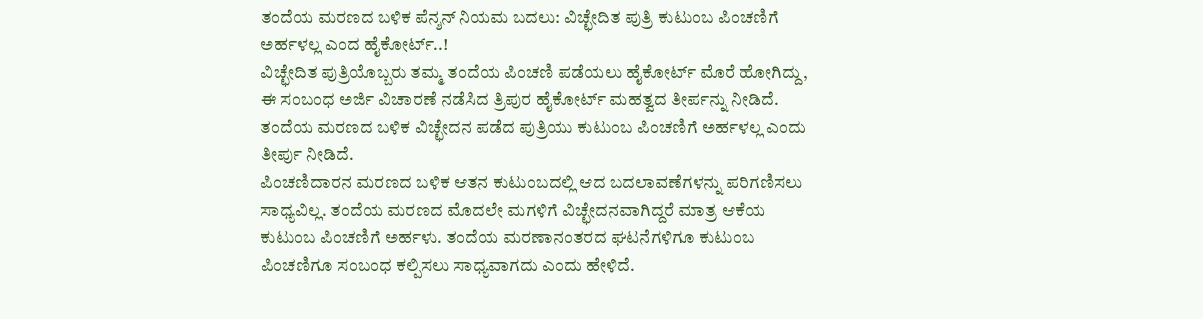ತಂದೆಯ ಮರಣದ ಬಳಿಕ ಪೆನ್ಶನ್ ನಿಯಮ ಬದಲು: ವಿಚ್ಛೇದಿತ ಪುತ್ರಿ ಕುಟುಂಬ ಪಿಂಚಣಿಗೆ ಅರ್ಹಳಲ್ಲ ಎಂದ ಹೈಕೋರ್ಟ್..!
ವಿಚ್ಛೇದಿತ ಪುತ್ರಿಯೊಬ್ಬರು ತಮ್ಮ ತಂದೆಯ ಪಿಂಚಣಿ ಪಡೆಯಲು ಹೈಕೋರ್ಟ್ ಮೊರೆ ಹೋಗಿದ್ದು, ಈ ಸಂಬಂಧ ಅರ್ಜಿ ವಿಚಾರಣೆ ನಡೆಸಿದ ತ್ರಿಪುರ ಹೈಕೋರ್ಟ್ ಮಹತ್ವದ ತೀರ್ಪನ್ನು ನೀಡಿದೆ. ತಂದೆಯ ಮರಣದ ಬಳಿಕ ವಿಚ್ಛೇದನ ಪಡೆದ ಪುತ್ರಿಯು ಕುಟುಂಬ ಪಿಂಚಣಿಗೆ ಅರ್ಹಳಲ್ಲ ಎಂದು ತೀರ್ಪು ನೀಡಿದೆ.
ಪಿಂಚಣಿದಾರನ ಮರಣದ ಬಳಿಕ ಆತನ ಕುಟುಂಬದಲ್ಲಿ ಆದ ಬದಲಾವಣೆಗಳನ್ನು ಪರಿಗಣಿಸಲು ಸಾಧ್ಯವಿಲ್ಲ. ತಂದೆಯ ಮರಣದ ಮೊದಲೇ ಮಗಳಿಗೆ ವಿಚ್ಛೇದನವಾಗಿದ್ದರೆ ಮಾತ್ರ ಆಕೆಯ ಕುಟುಂಬ ಪಿಂಚಣಿಗೆ ಅರ್ಹಳು. ತಂದೆಯ ಮರಣಾನಂತರದ ಘಟನೆಗಳಿಗೂ ಕುಟುಂಬ ಪಿಂಚಣಿಗೂ ಸಂಬಂಧ ಕಲ್ಪಿಸಲು ಸಾಧ್ಯವಾಗದು ಎಂದು ಹೇಳಿದೆ.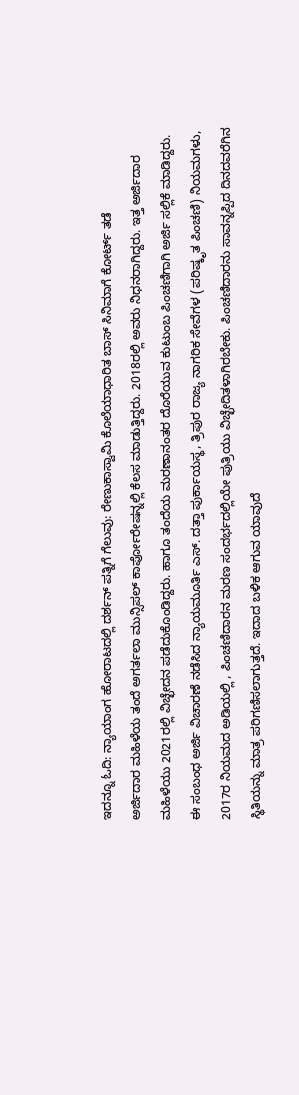ಇದನ್ನೂ ಓದಿ: ನ್ಯಾಯಾಂಗ ಹೋರಾಟದಲ್ಲಿ ದರ್ಶನ್ ಪತ್ನಿಗೆ ಗೆಲುವು: ರೇಣುಕಾಸ್ವಾಮಿ ಕೊಲೆಯಾಧಾರಿತ ಬಾಸ್ ಸಿನಿಮಾಗೆ ಕೋರ್ಟ್ ತಡೆ
ಅರ್ಜಿದಾರ ಮಹಿಳೆಯ ತಂದೆ ಅಗರ್ತಲಾ ಮುನ್ಸಿಪಲ್ ಕಾರ್ಪೋರೇಷನ್ನಲ್ಲಿ ಕೆಲಸ ಮಾಡುತ್ತಿದ್ದರು. 2018ರಲ್ಲಿ ಅವರು ನಿಧನರಾಗಿದ್ದರು. ಇತ್ತ ಅರ್ಜಿದಾರ ಮಹಿಳೆಯು 2021ರಲ್ಲಿ ವಿಚ್ಛೇದನ ಪಡೆದುಕೊಂಡಿದ್ದರು. ಹಾಗೂ ತಂದೆಯ ಮರಣಾನಂತರ ದೊರೆಯುವ ಕುಟುಂಬ ಪಿಂಚಣಿಗಾಗಿ ಅರ್ಜಿ ಸಲ್ಲಿಕೆ ಮಾಡಿದ್ದರು. ಈ ಸಂಬಂಧ ಅರ್ಜಿ ವಿಚಾರಣೆ ನಡೆಸಿದ ನ್ಯಾಯಮೂರ್ತಿ ಎಸ್. ದತ್ತಾ ಪುರ್ಕಾಯಸ್ಥ, ತ್ರಿಪುರ ರಾಜ್ಯ ನಾಗರಿಕ ಸೇವೆಗಳ (ಪರಿಷ್ಕೃತ ಪಿಂಚಣಿ) ನಿಯಮಗಳು, 2017ರ ನಿಯಮದ ಅಡಿಯಲ್ಲಿ , ಪಿಂಚಣಿದಾರನ ಮರಣ ಸಂದರ್ಭದಲ್ಲಿಯೇ ಪುತ್ರಿಯು ವಿಚ್ಛೇದಿತಳಾಗಿರಬೇಕು. ಪಿಂಚಣಿದಾರನು ಸಾವನ್ನಪ್ಪಿದ ದಿನದವರೆಗಿನ ಸ್ಥಿತಿಯನ್ನು ಮಾತ್ರ ಪರಿಗಣಿಸಲಾಗುತ್ತದೆ. ಇದಾದ ಬಳಿಕ ಆಗುವ ಯಾವುದೆ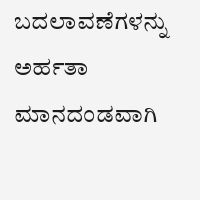ಬದಲಾವಣೆಗಳನ್ನು ಅರ್ಹತಾ ಮಾನದಂಡವಾಗಿ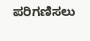ಪರಿಗಣಿಸಲು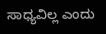ಸಾಧ್ಯವಿಲ್ಲ ಎಂದು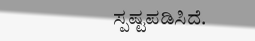ಸ್ಪಷ್ಟಪಡಿಸಿದೆ.